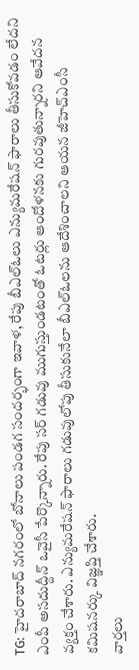TG: హైదరాబాద్ నగరంలో బోనాలు పండగ సందర్భంగా ఇవాళ, రేపు బీఎల్ఓలు ఎన్యుమరేషన్ ఫారాలు తీసుకోవడం లేదని ఎంపీ అసదుద్దీన్ ఒవైసీ పేర్కొన్నారు. రేపు సర్ గడువు ముగుస్తుండటంతో ఓటర్లు ఆందోళనకు గురవుతున్నారని ఆవేదన వ్యక్తం చేశారు. ఎన్యుమరేషన్ ఫారాలు గడువులోపు తీసుకునేలా బీఎల్ఓలను ఆదేశించాలని ఆయన జీహెచ్ఎంసీ కమిషనర్కు విజ్ఞప్తి చేశారు.
వార్తలు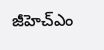జీహెచ్ఎం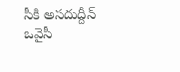సీకి అసదుద్దీన్ ఒవైసీ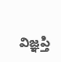విజ్ఞప్తి